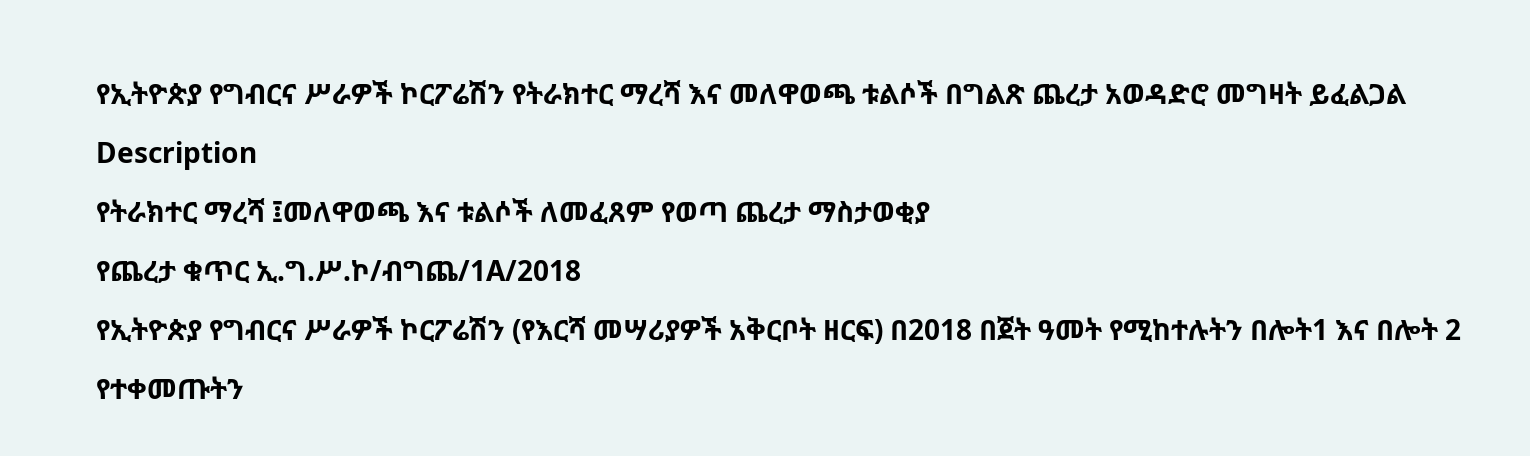የኢትዮጵያ የግብርና ሥራዎች ኮርፖሬሽን የትራክተር ማረሻ እና መለዋወጫ ቱልሶች በግልጽ ጨረታ አወዳድሮ መግዛት ይፈልጋል
Description
የትራክተር ማረሻ ፤መለዋወጫ እና ቱልሶች ለመፈጸም የወጣ ጨረታ ማስታወቂያ
የጨረታ ቁጥር ኢ.ግ.ሥ.ኮ/ብግጨ/1A/2018
የኢትዮጵያ የግብርና ሥራዎች ኮርፖሬሽን (የእርሻ መሣሪያዎች አቅርቦት ዘርፍ) በ2018 በጀት ዓመት የሚከተሉትን በሎት1 እና በሎት 2 የተቀመጡትን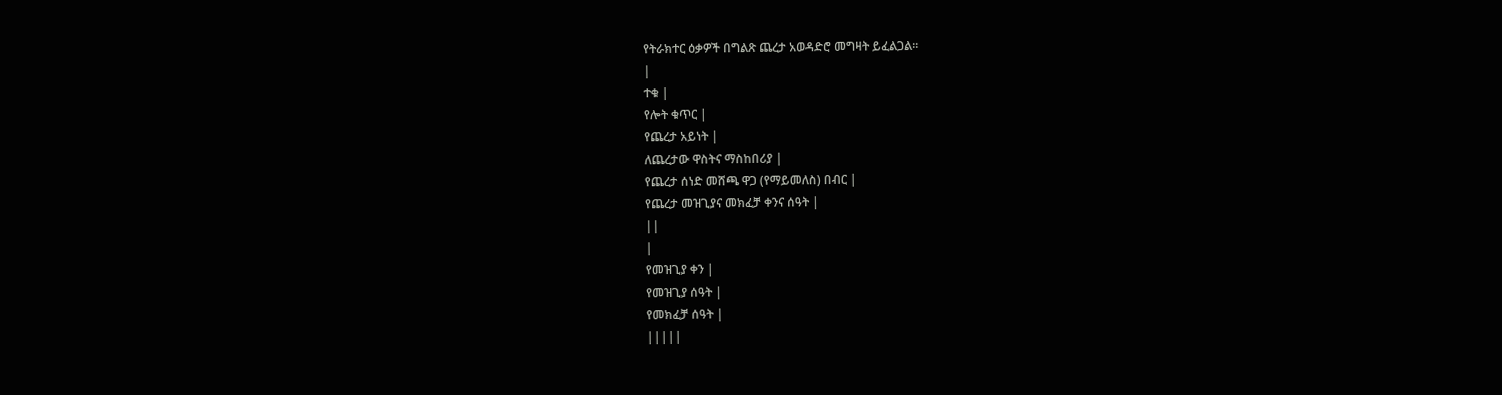የትራክተር ዕቃዎች በግልጽ ጨረታ አወዳድሮ መግዛት ይፈልጋል።
|
ተቁ |
የሎት ቁጥር |
የጨረታ አይነት |
ለጨረታው ዋስትና ማስከበሪያ |
የጨረታ ሰነድ መሸጫ ዋጋ (የማይመለስ) በብር |
የጨረታ መዝጊያና መክፈቻ ቀንና ሰዓት |
||
|
የመዝጊያ ቀን |
የመዝጊያ ሰዓት |
የመክፈቻ ሰዓት |
|||||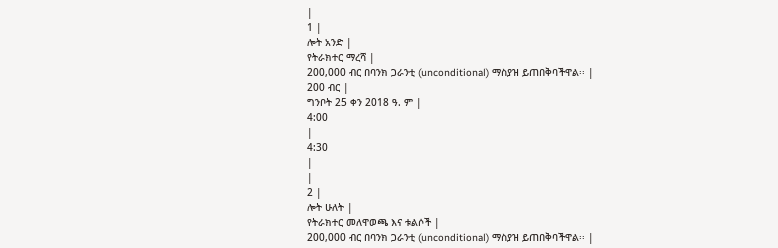|
1 |
ሎት አንድ |
የትራክተር ማረሻ |
200,000 ብር በባንክ ጋራንቲ (unconditional) ማስያዝ ይጠበቅባችዋል፡፡ |
200 ብር |
ግንቦት 25 ቀን 2018 ዓ. ም |
4:00
|
4:30
|
|
2 |
ሎት ሁለት |
የትራክተር መለዋወጫ እና ቱልሶች |
200,000 ብር በባንክ ጋራንቲ (unconditional) ማስያዝ ይጠበቅባችዋል፡፡ |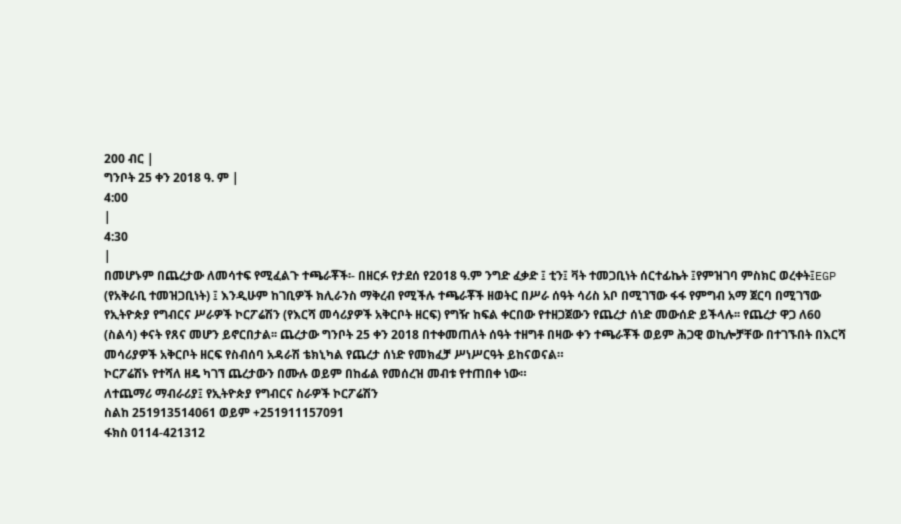200 ብር |
ግንቦት 25 ቀን 2018 ዓ. ም |
4:00
|
4:30
|
በመሆኑም በጨረታው ለመሳተፍ የሚፈልጉ ተጫራቾች፡- በዘርፉ የታደሰ የ2018 ዓ.ም ንግድ ፈቃድ ፤ ቲን፤ ቫት ተመጋቢነት ሰርተፊኬት ፤የምዝገባ ምስክር ወረቀት፤EGP (የአቅራቢ ተመዝጋቢነት) ፤ እንዲሁም ከገቢዎች ክሊራንስ ማቅረብ የሚችሉ ተጫራቾች ዘወትር በሥራ ሰዓት ሳሪስ አቦ በሚገኘው ፋፋ የምግብ አማ ጀርባ በሚገኘው የኢትዮጵያ የግብርና ሥራዎች ኮርፖሬሽን (የእርሻ መሳሪያዎች አቅርቦት ዘርፍ) የግዥ ከፍል ቀርበው የተዘጋጀውን የጨረታ ሰነድ መውሰድ ይችላሉ፡፡ የጨረታ ዋጋ ለ60 (ስልሳ) ቀናት የጸና መሆን ይኖርበታል፡፡ ጨረታው ግንቦት 25 ቀን 2018 በተቀመጠለት ሰዓት ተዘግቶ በዛው ቀን ተጫራቾች ወይም ሕጋዊ ወኪሎቻቸው በተገኙበት በእርሻ መሳሪያዎች አቅርቦት ዘርፍ የስብሰባ አዳራሽ ቴክኒካል የጨረታ ሰነድ የመክፈቻ ሥነሥርዓት ይከናወናል።
ኮርፖሬሽኑ የተሻለ ዘዴ ካገኘ ጨረታውን በሙሉ ወይም በከፊል የመሰረዝ መብቱ የተጠበቀ ነው።
ለተጨማሪ ማብራሪያ፤ የኢትዮጵያ የግብርና ስራዎች ኮርፖሬሽን
ስልከ 251913514061 ወይም +251911157091
ፋክስ 0114-421312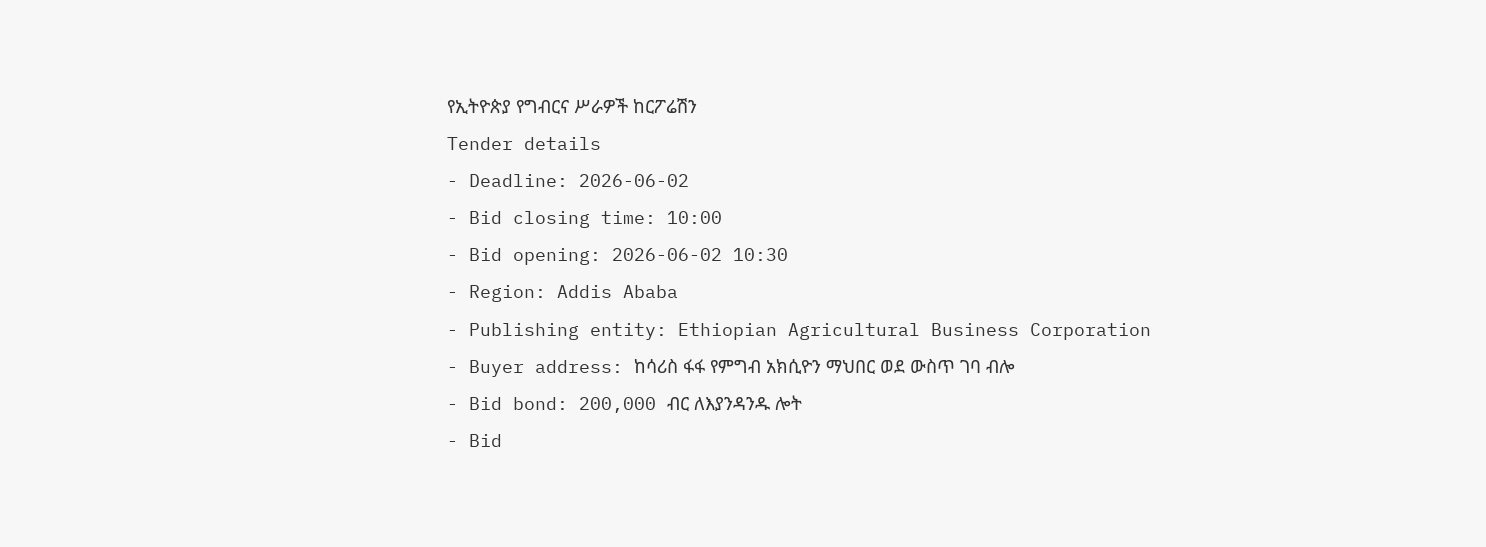የኢትዮጵያ የግብርና ሥራዎች ከርፖሬሽን
Tender details
- Deadline: 2026-06-02
- Bid closing time: 10:00
- Bid opening: 2026-06-02 10:30
- Region: Addis Ababa
- Publishing entity: Ethiopian Agricultural Business Corporation
- Buyer address: ከሳሪስ ፋፋ የምግብ አክሲዮን ማህበር ወደ ውስጥ ገባ ብሎ
- Bid bond: 200,000 ብር ለእያንዳንዱ ሎት
- Bid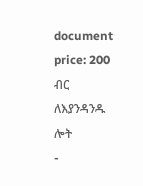document price: 200 ብር ለእያንዳንዱ ሎት
-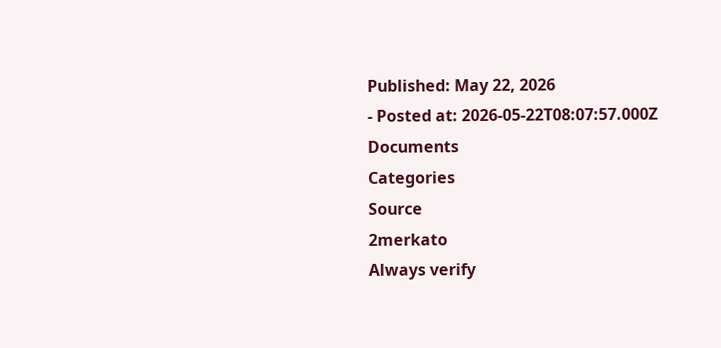Published: May 22, 2026
- Posted at: 2026-05-22T08:07:57.000Z
Documents
Categories
Source
2merkato
Always verify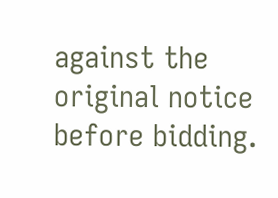against the original notice before bidding.